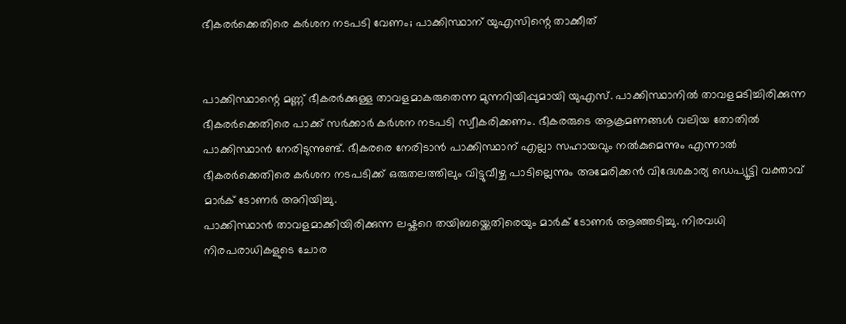ഭീകരര്‍ക്കെതിരെ കര്‍ശന നടപടി വേണം; പാക്കിസ്ഥാന് യുഎസിന്റെ താക്കീത്


പാക്കിസ്ഥാന്റെ മണ്ണ് ഭീകരര്‍ക്കുള്ള താവളമാകരുതെന്ന മുന്നറിയിപ്പുമായി യുഎസ്. പാക്കിസ്ഥാനില്‍ താവളമടിച്ചിരിക്കുന്ന ഭീകരര്‍ക്കെതിരെ പാക്ക് സര്‍ക്കാര്‍ കര്‍ശന നടപടി സ്വീകരിക്കണം. ഭീകരരുടെ ആക്രമണങ്ങള്‍ വലിയ തോതില്‍ പാക്കിസ്ഥാന്‍ നേരിടുന്നുണ്ട്. ഭീകരരെ നേരിടാന്‍ പാക്കിസ്ഥാന് എല്ലാ സഹായവും നല്‍കുമെന്നും എന്നാല്‍ ഭീകരര്‍ക്കെതിരെ കര്‍ശന നടപടിക്ക് ഒരുതലത്തിലും വിട്ടുവീഴ്ച പാടില്ലെന്നും അമേരിക്കന്‍ വിദേശകാര്യ ഡെപ്യൂട്ടി വക്താവ് മാര്‍ക് ടോണര്‍ അറിയിച്ചു.
പാക്കിസ്ഥാന്‍ താവളമാക്കിയിരിക്കുന്ന ലഷ്കറെ തയിബയ്ക്കെതിരെയും മാര്‍ക് ടോണര്‍ ആഞ്ഞടിച്ചു. നിരവധി നിരപരാധികളുടെ ചോര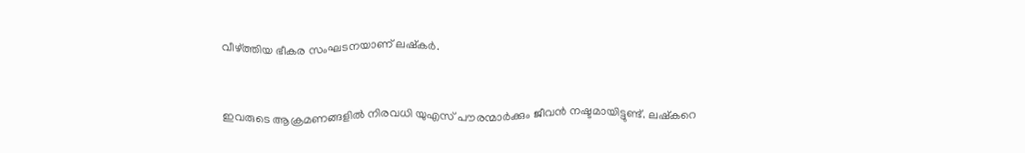വീഴ്ത്തിയ ഭീകര സംഘടനയാണ് ലഷ്കര്‍.


ഇവരുടെ ആക്രമണങ്ങളില്‍ നിരവധി യുഎസ് പൗരന്മാര്‍ക്കും ജീവന്‍ നഷ്ടമായിട്ടുണ്ട്. ലഷ്കറെ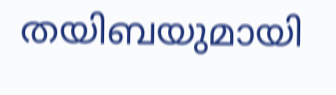തയിബയുമായി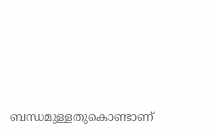ബന്ധമുള്ളതുകൊണ്ടാണ്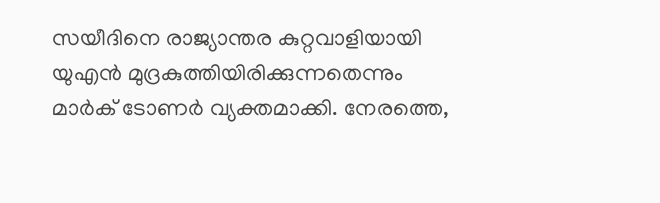സയീദിനെ രാജ്യാന്തര കുറ്റവാളിയായി യുഎന്‍ മുദ്രകുത്തിയിരിക്കുന്നതെന്നും മാര്‍ക് ടോണര്‍ വ്യക്തമാക്കി. നേരത്തെ,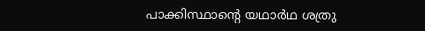പാക്കിസ്ഥാന്റെ യഥാര്‍ഥ ശത്രു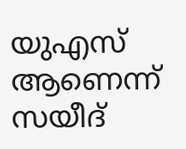യുഎസ് ആണെന്ന് സയീദ്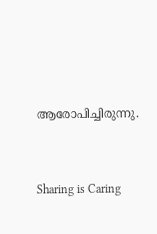ആരോപിച്ചിരുന്നു.




Sharing is Caring